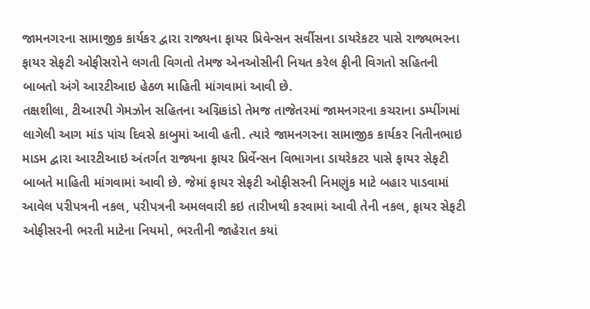જામનગરના સામાજીક કાર્યકર દ્વારા રાજ્યના ફાયર પ્રિવેન્સન સર્વીસના ડાયરેકટર પાસે રાજ્યભરના ફાયર સેફટી ઓફીસરોને લગતી વિગતો તેમજ એનઓસીની નિયત કરેલ ફીની વિગતો સહિતની બાબતો અંગે આરટીઆઇ હેઠળ માહિતી માંગવામાં આવી છે.
તક્ષશીલા, ટીઆરપી ગેમઝોન સહિતના અગ્નિકાંડો તેમજ તાજેતરમાં જામનગરના કચરાના ડમ્પીંગમાં લાગેલી આગ માંડ પાંચ દિવસે કાબુમાં આવી હતી. ત્યારે જામનગરના સામાજીક કાર્યકર નિતીનભાઇ માડમ દ્વારા આરટીઆઇ અંતર્ગત રાજ્યના ફાયર પ્રિર્વેન્સન વિભાગના ડાયરેકટર પાસે ફાયર સેફટી બાબતે માહિતી માંગવામાં આવી છે. જેમાં ફાયર સેફટી ઓફીસરની નિમણુંક માટે બહાર પાડવામાં આવેલ પરીપત્રની નકલ, પરીપત્રની અમલવારી કઇ તારીખથી કરવામાં આવી તેની નકલ, ફાયર સેફટી ઓફીસરની ભરતી માટેના નિયમો, ભરતીની જાહેરાત કયાં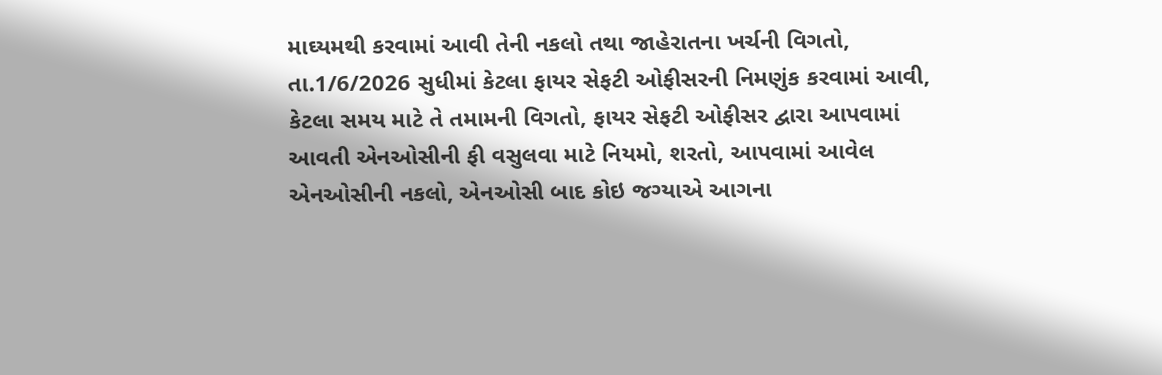માઘ્યમથી કરવામાં આવી તેની નકલો તથા જાહેરાતના ખર્ચની વિગતો, તા.1/6/2026 સુધીમાં કેટલા ફાયર સેફટી ઓફીસરની નિમણુંક કરવામાં આવી, કેટલા સમય માટે તે તમામની વિગતો, ફાયર સેફટી ઓફીસર દ્વારા આપવામાં આવતી એનઓસીની ફી વસુલવા માટે નિયમો, શરતો, આપવામાં આવેલ એનઓસીની નકલો, એનઓસી બાદ કોઇ જગ્યાએ આગના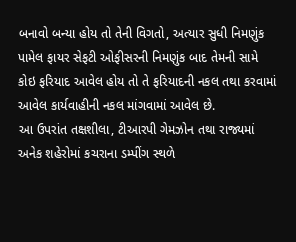બનાવો બન્યા હોય તો તેની વિગતો, અત્યાર સુધી નિમણુંક પામેલ ફાયર સેફટી ઓફીસરની નિમણુંક બાદ તેમની સામે કોઇ ફરિયાદ આવેલ હોય તો તે ફરિયાદની નકલ તથા કરવામાં આવેલ કાર્યવાહીની નકલ માંગવામાં આવેલ છે.
આ ઉપરાંત તક્ષશીલા, ટીઆરપી ગેમઝોન તથા રાજ્યમાં અનેક શહેરોમાં કચરાના ડમ્પીંગ સ્થળે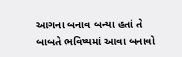આગના બનાવ બન્યા હતાં તે બાબતે ભવિષ્યમાં આવા બનાવો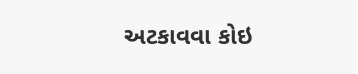અટકાવવા કોઇ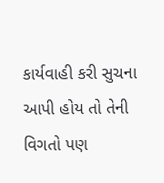કાર્યવાહી કરી સુચના આપી હોય તો તેની વિગતો પણ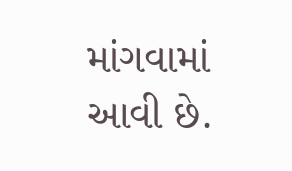માંગવામાં આવી છે.